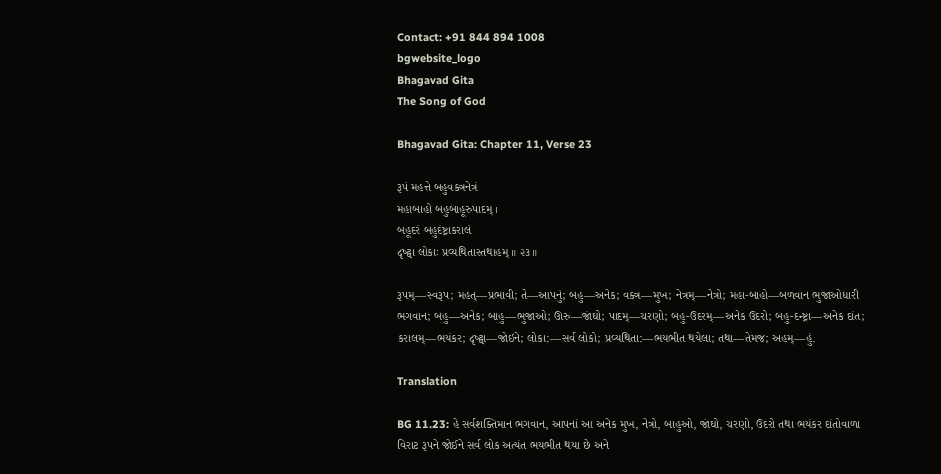Contact: +91 844 894 1008
bgwebsite_logo
Bhagavad Gita
The Song of God

Bhagavad Gita: Chapter 11, Verse 23

રૂપં મહત્તે બહુવક્ત્રનેત્રં
મહાબાહો બહુબાહૂરુપાદમ્ ।
બહૂદરં બહુદંષ્ટ્રાકરાલં
દૃષ્ટ્વા લોકાઃ પ્રવ્યથિતાસ્તથાહમ્ ॥ ૨૩॥

રૂપમ્—સ્વરૂપ; મહત્—પ્રભાવી; તે—આપનું; બહુ—અનેક; વક્ત્ર—મુખ; નેત્રમ્—નેત્રો; મહા-બાહો—બળવાન ભુજાઓધારી ભગવાન; બહુ—અનેક; બાહુ—ભુજાઓ; ઊરુ—જાંઘો; પાદમ્—ચરણો; બહુ-ઉદરમ્—અનેક ઉદરો; બહુ-દન્ષ્ટ્રા—અનેક દાંત; કરાલમ્—ભયંકર; દૃષ્ટ્વા—જોઇને; લોકા:—સર્વ લોકો; પ્રવ્યથિતા:—ભયભીત થયેલા; તથા—તેમજ; અહમ્—હું.

Translation

BG 11.23: હે સર્વશક્તિમાન ભગવાન, આપનાં આ અનેક મુખ, નેત્રો, બાહુઓ, જાંઘો, ચરણો, ઉદરો તથા ભયંકર દાંતોવાળા વિરાટ રૂપને જોઈને સર્વ લોક અત્યંત ભયભીત થયા છે અને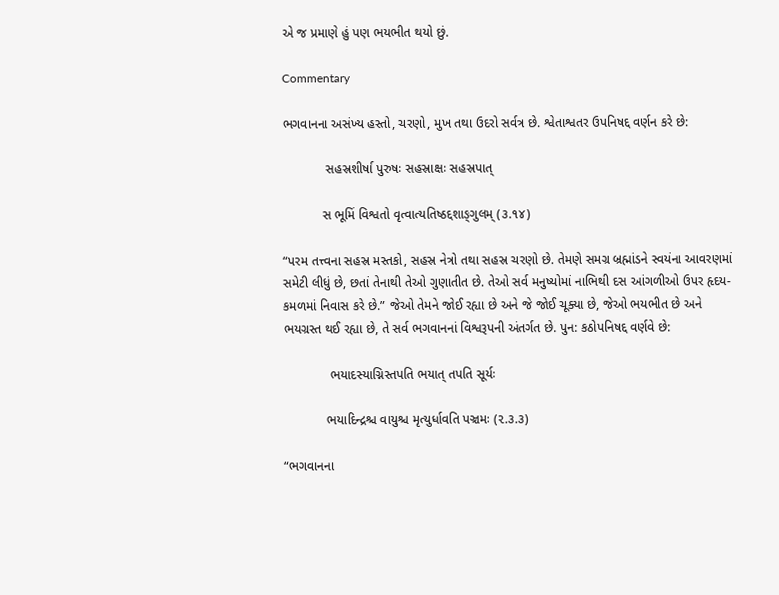એ જ પ્રમાણે હું પણ ભયભીત થયો છું.

Commentary

ભગવાનના અસંખ્ય હસ્તો, ચરણો, મુખ તથા ઉદરો સર્વત્ર છે. શ્વેતાશ્વતર ઉપનિષદ્દ વર્ણન કરે છે:

            સહસ્રશીર્ષા પુરુષઃ સહસ્રાક્ષઃ સહસ્રપાત્

           સ ભૂમિં વિશ્વતો વૃત્વાત્યતિષ્ઠદ્દશાઙ્ગુલમ્ (૩.૧૪)

“પરમ તત્ત્વના સહસ્ર મસ્તકો, સહસ્ર નેત્રો તથા સહસ્ર ચરણો છે. તેમણે સમગ્ર બ્રહ્માંડને સ્વયંના આવરણમાં સમેટી લીધું છે, છતાં તેનાથી તેઓ ગુણાતીત છે. તેઓ સર્વ મનુષ્યોમાં નાભિથી દસ આંગળીઓ ઉપર હૃદય-કમળમાં નિવાસ કરે છે.” જેઓ તેમને જોઈ રહ્યા છે અને જે જોઈ ચૂક્યા છે, જેઓ ભયભીત છે અને ભયગ્રસ્ત થઈ રહ્યા છે, તે સર્વ ભગવાનનાં વિશ્વરૂપની અંતર્ગત છે. પુન: કઠોપનિષદ્દ વર્ણવે છે:

             ભયાદસ્યાગ્નિસ્તપતિ ભયાત્ તપતિ સૂર્યઃ

            ભયાદિન્દ્રશ્ચ વાયુશ્ચ મૃત્યુર્ધાવતિ પઞ્ચમઃ (૨.૩.૩)

“ભગવાનના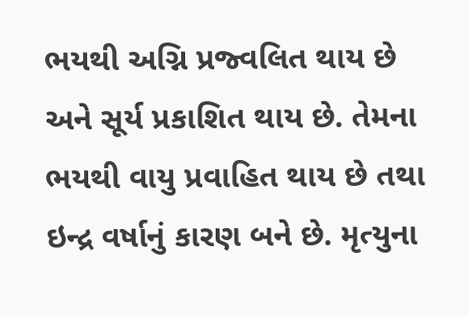ભયથી અગ્નિ પ્રજ્વલિત થાય છે અને સૂર્ય પ્રકાશિત થાય છે. તેમના ભયથી વાયુ પ્રવાહિત થાય છે તથા ઇન્દ્ર વર્ષાનું કારણ બને છે. મૃત્યુના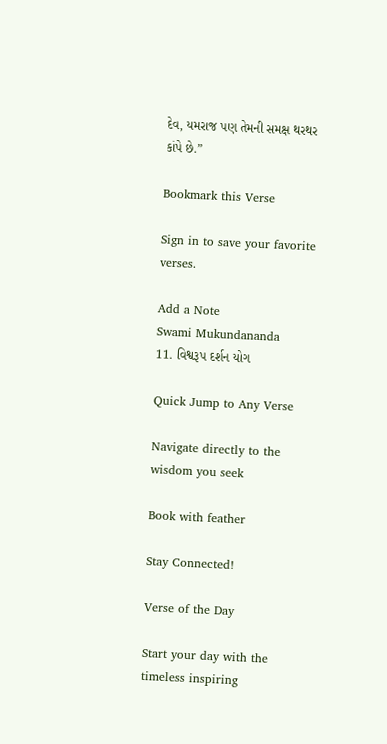દેવ, યમરાજ પણ તેમની સમક્ષ થરથર કાંપે છે.”

Bookmark this Verse

Sign in to save your favorite verses.

Add a Note
Swami Mukundananda
11. વિશ્વરૂપ દર્શન યોગ

Quick Jump to Any Verse

Navigate directly to the wisdom you seek

Book with feather

Stay Connected!

Verse of the Day

Start your day with the timeless inspiring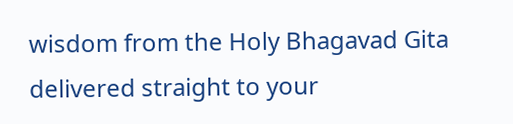wisdom from the Holy Bhagavad Gita delivered straight to your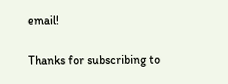email!

Thanks for subscribing to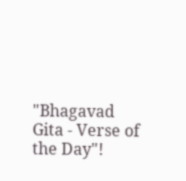"Bhagavad Gita - Verse of the Day"!